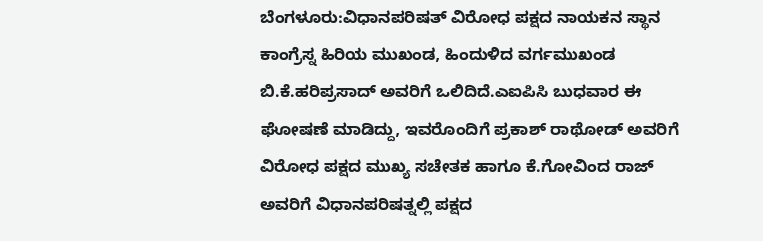ಬೆಂಗಳೂರು:ವಿಧಾನಪರಿಷತ್ ವಿರೋಧ ಪಕ್ಷದ ನಾಯಕನ ಸ್ಥಾನ ಕಾಂಗ್ರೆಸ್ನ ಹಿರಿಯ ಮುಖಂಡ, ಹಿಂದುಳಿದ ವರ್ಗ‌ಮುಖಂಡ ಬಿ.ಕೆ.ಹರಿಪ್ರಸಾದ್ ಅವರಿಗೆ ಒಲಿದಿದೆ.ಎಐಪಿಸಿ ಬುಧವಾರ ಈ ಘೋಷಣೆ ಮಾಡಿದ್ದು, ಇವರೊಂದಿಗೆ ಪ್ರಕಾಶ್ ರಾಥೋಡ್ ಅವರಿಗೆ ವಿರೋಧ ಪಕ್ಷದ ಮುಖ್ಯ ಸಚೇತಕ ಹಾಗೂ ಕೆ.ಗೋವಿಂದ ರಾಜ್ ಅವರಿಗೆ ವಿಧಾನಪರಿಷತ್ನಲ್ಲಿ ಪಕ್ಷದ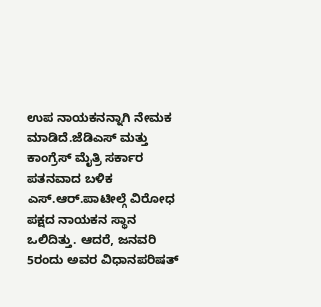ಉಪ ನಾಯಕನನ್ನಾಗಿ ನೇಮಕ ಮಾಡಿದೆ.ಜೆಡಿಎಸ್ ಮತ್ತು ಕಾಂಗ್ರೆಸ್ ಮೈತ್ರಿ ಸರ್ಕಾರ ಪತನವಾದ ಬಳಿಕ ಎಸ್.ಆರ್.ಪಾಟೀಲ್ಗೆ ವಿರೋಧ ಪಕ್ಷದ ನಾಯಕನ ಸ್ಥಾನ ಒಲಿದಿತ್ತು. ಆದರೆ, ಜನವರಿ 5ರಂದು ಅವರ ವಿಧಾನಪರಿಷತ್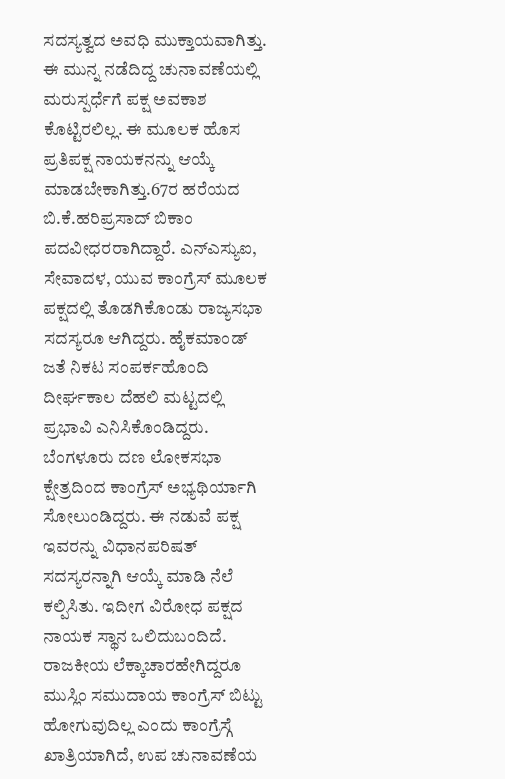ಸದಸ್ಯತ್ವದ ಅವಧಿ ಮುಕ್ತಾಯವಾಗಿತ್ತು. ಈ ಮುನ್ನ ನಡೆದಿದ್ದ ಚುನಾವಣೆಯಲ್ಲಿ ಮರುಸ್ಪರ್ಧೆಗೆ ಪಕ್ಷ ಅವಕಾಶ ಕೊಟ್ಟಿರಲಿಲ್ಲ. ಈ ಮೂಲಕ ಹೊಸ ಪ್ರತಿಪಕ್ಷ ನಾಯಕನನ್ನು ಆಯ್ಕೆ ಮಾಡಬೇಕಾಗಿತ್ತು.67ರ ಹರೆಯದ ಬಿ.ಕೆ.ಹರಿಪ್ರಸಾದ್ ಬಿಕಾಂ ಪದವೀಧರರಾಗಿದ್ದಾರೆ. ಎನ್ಎಸ್ಯುಐ, ಸೇವಾದಳ, ಯುವ ಕಾಂಗ್ರೆಸ್ ಮೂಲಕ ಪಕ್ಷದಲ್ಲಿ ತೊಡಗಿಕೊಂಡು ರಾಜ್ಯಸಭಾ ಸದಸ್ಯರೂ ಆಗಿದ್ದರು. ಹೈಕಮಾಂಡ್ ಜತೆ ನಿಕಟ ಸಂಪರ್ಕಹೊಂದಿ ದೀರ್ಘಕಾಲ ದೆಹಲಿ ಮಟ್ಟದಲ್ಲಿ ಪ್ರಭಾವಿ ಎನಿಸಿಕೊಂಡಿದ್ದರು. ಬೆಂಗಳೂರು ದಣ ಲೋಕಸಭಾ ಕ್ಷೇತ್ರದಿಂದ ಕಾಂಗ್ರೆಸ್ ಅಭ್ಯಥಿರ್ಯಾಗಿ ಸೋಲುಂಡಿದ್ದರು. ಈ ನಡುವೆ ಪಕ್ಷ ಇವರನ್ನು ವಿಧಾನಪರಿಷತ್ ಸದಸ್ಯರನ್ನಾಗಿ ಆಯ್ಕೆ ಮಾಡಿ ನೆಲೆ ಕಲ್ಪಿಸಿತು. ಇದೀಗ ವಿರೋಧ ಪಕ್ಷದ ನಾಯಕ ಸ್ಥಾನ ಒಲಿದುಬಂದಿದೆ.
ರಾಜಕೀಯ ಲೆಕ್ಕಾಚಾರಹೇಗಿದ್ದರೂ ಮುಸ್ಲಿಂ ಸಮುದಾಯ ಕಾಂಗ್ರೆಸ್ ಬಿಟ್ಟು ಹೋಗುವುದಿಲ್ಲ ಎಂದು ಕಾಂಗ್ರೆಸ್ಗೆ ಖಾತ್ರಿಯಾಗಿದೆ, ಉಪ ಚುನಾವಣೆಯ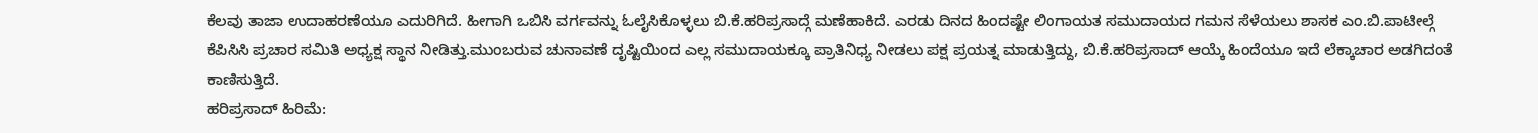ಕೆಲವು ತಾಜಾ ಉದಾಹರಣೆಯೂ ಎದುರಿಗಿದೆ. ಹೀಗಾಗಿ ಒಬಿಸಿ ವರ್ಗವನ್ನು ಓಲೈಸಿಕೊಳ್ಳಲು ಬಿ.ಕೆ.ಹರಿಪ್ರಸಾದ್ಗೆ ಮಣೆಹಾಕಿದೆ. ಎರಡು ದಿನದ ಹಿಂದಷ್ಟೇ ಲಿಂಗಾಯತ ಸಮುದಾಯದ ಗಮನ ಸೆಳೆಯಲು ಶಾಸಕ ಎಂ.ಬಿ.ಪಾಟೀಲ್ಗೆ ಕೆಪಿಸಿಸಿ ಪ್ರಚಾರ ಸಮಿತಿ ಅಧ್ಯಕ್ಷ ಸ್ಥಾನ ನೀಡಿತ್ತು.ಮುಂಬರುವ ಚುನಾವಣೆ ದೃಷ್ಟಿಯಿಂದ ಎಲ್ಲ ಸಮುದಾಯಕ್ಕೂ ಪ್ರಾತಿನಿಧ್ಯ ನೀಡಲು ಪಕ್ಷ ಪ್ರಯತ್ನ ಮಾಡುತ್ತಿದ್ದು, ಬಿ.ಕೆ.ಹರಿಪ್ರಸಾದ್ ಆಯ್ಕೆ ಹಿಂದೆಯೂ ಇದೆ ಲೆಕ್ಕಾಚಾರ ಅಡಗಿದಂತೆ ಕಾಣಿಸುತ್ತಿದೆ.
ಹರಿಪ್ರಸಾದ್ ಹಿರಿಮೆ: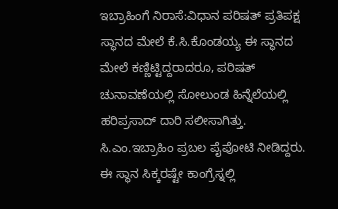ಇಬ್ರಾಹಿಂಗೆ ನಿರಾಸೆ:ವಿಧಾನ ಪರಿಷತ್ ಪ್ರತಿಪಕ್ಷ ಸ್ಥಾನದ ಮೇಲೆ ಕೆ.ಸಿ.ಕೊಂಡಯ್ಯ ಈ ಸ್ಥಾನದ ಮೇಲೆ ಕಣ್ಣಿಟ್ಟಿದ್ದರಾದರೂ, ಪರಿಷತ್ ಚುನಾವಣೆಯಲ್ಲಿ ಸೋಲುಂಡ ಹಿನ್ನೆಲೆಯಲ್ಲಿ ಹರಿಪ್ರಸಾದ್ ದಾರಿ ಸಲೀಸಾಗಿತ್ತು. ಸಿ.ಎಂ.ಇಬ್ರಾಹಿಂ ಪ್ರಬಲ ಪೈಪೋಟಿ ನೀಡಿದ್ದರು. ಈ ಸ್ಥಾನ ಸಿಕ್ಕರಷ್ಟೇ ಕಾಂಗ್ರೆಸ್ನಲ್ಲಿ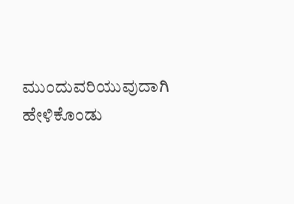ಮುಂದುವರಿಯುವುದಾಗಿ ಹೇಳಿಕೊಂಡು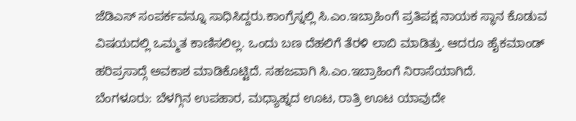ಜೆಡಿಎಸ್ ಸಂಪರ್ಕವನ್ನೂ ಸಾಧಿಸಿದ್ದರು.ಕಾಂಗ್ರೆಸ್ನಲ್ಲಿ ಸಿ.ಎಂ.ಇಬ್ರಾಹಿಂಗೆ ಪ್ರತಿಪಕ್ಷ ನಾಯಕ ಸ್ಥಾನ ಕೊಡುವ ವಿಷಯದಲ್ಲಿ ಒಮ್ಮತ ಕಾಣಿಸಲಿಲ್ಲ. ಒಂದು ಬಣ ದೆಹಲಿಗೆ ತೆರಳಿ ಲಾಬಿ ಮಾಡಿತ್ತು. ಆದರೂ ಹೈಕಮಾಂಡ್ ಹರಿಪ್ರಸಾದ್ಗೆ ಅವಕಾಶ ಮಾಡಿಕೊಟ್ಟಿದೆ. ಸಹಜವಾಗಿ ಸಿ.ಎಂ.ಇಬ್ರಾಹಿಂಗೆ ನಿರಾಸೆಯಾಗಿದೆ.
ಬೆಂಗಳೂರು: ಬೆಳಗ್ಗಿನ ಉಪಹಾರ, ಮಧ್ಯಾಹ್ನದ ಊಟ, ರಾತ್ರಿ ಊಟ ಯಾವುದೇ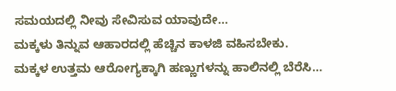ಸಮಯದಲ್ಲಿ ನೀವು ಸೇವಿಸುವ ಯಾವುದೇ…
ಮಕ್ಕಳು ತಿನ್ನುವ ಆಹಾರದಲ್ಲಿ ಹೆಚ್ಚಿನ ಕಾಳಜಿ ವಹಿಸಬೇಕು. ಮಕ್ಕಳ ಉತ್ತಮ ಆರೋಗ್ಯಕ್ಕಾಗಿ ಹಣ್ಣುಗಳನ್ನು ಹಾಲಿನಲ್ಲಿ ಬೆರೆಸಿ…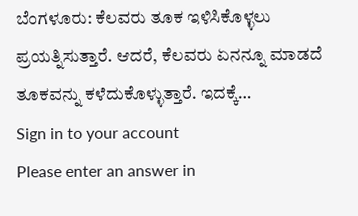ಬೆಂಗಳೂರು: ಕೆಲವರು ತೂಕ ಇಳಿಸಿಕೊಳ್ಳಲು ಪ್ರಯತ್ನಿಸುತ್ತಾರೆ. ಆದರೆ, ಕೆಲವರು ಏನನ್ನೂ ಮಾಡದೆ ತೂಕವನ್ನು ಕಳೆದುಕೊಳ್ಳುತ್ತಾರೆ. ಇದಕ್ಕೆ…
Sign in to your account
Please enter an answer in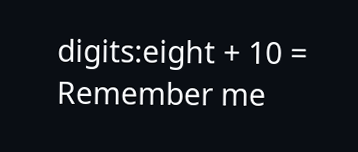digits:eight + 10 =
Remember me